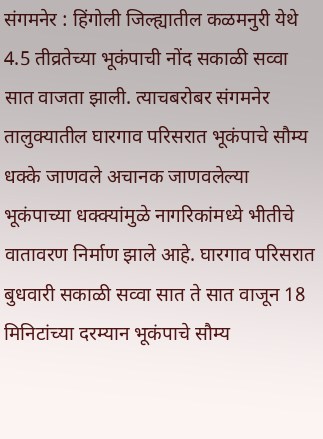संगमनेर : हिंगोली जिल्ह्यातील कळमनुरी येथे 4.5 तीव्रतेच्या भूकंपाची नोंद सकाळी सव्वा सात वाजता झाली. त्याचबरोबर संगमनेर तालुक्यातील घारगाव परिसरात भूकंपाचे सौम्य धक्के जाणवले अचानक जाणवलेल्या भूकंपाच्या धक्क्यांमुळे नागरिकांमध्ये भीतीचे वातावरण निर्माण झाले आहे. घारगाव परिसरात बुधवारी सकाळी सव्वा सात ते सात वाजून 18 मिनिटांच्या दरम्यान भूकंपाचे सौम्य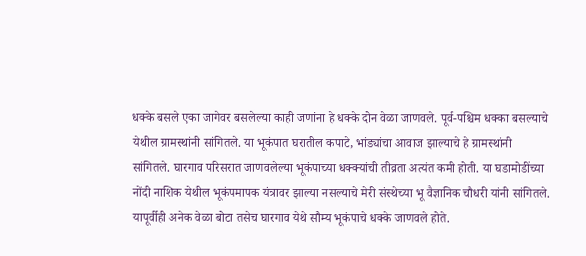धक्के बसले एका जागेवर बसलेल्या काही जणांना हे धक्के दोन वेळा जाणवले. पूर्व-पश्चिम धक्का बसल्याचे येथील ग्रामस्थांनी सांगितले. या भूकंपात घरातील कपाटे, भांड्यांचा आवाज झाल्याचे हे ग्रामस्थांनी सांगितले. घारगाव परिसरात जाणवलेल्या भूकंपाच्या धक्क्यांची तीव्रता अत्यंत कमी होती. या घडामोडींच्या नोंदी नाशिक येथील भूकंपमापक यंत्रावर झाल्या नसल्याचे मेरी संस्थेच्या भू वैज्ञानिक चौधरी यांनी सांगितले. यापूर्वीही अनेक वेळा बोटा तसेच घारगाव येथे सौम्य भूकंपाचे धक्के जाणवले होते.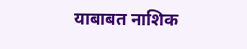याबाबत नाशिक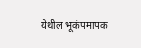येथील भूकंपमापक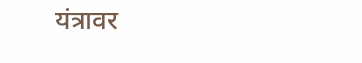यंत्रावर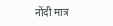नोंदी मात्र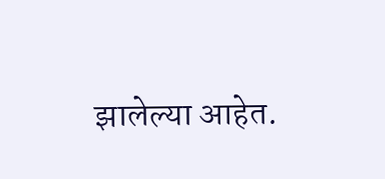झालेल्या आहेत.